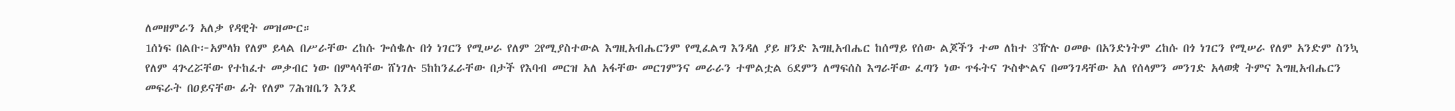ለመዘምራን አለቃ የዳዊት መዝሙር።
1ሰነፍ በልቡ፦አምላክ የለም ይላል በሥራቸው ረከሱ ጐሰቈሉ በጎ ነገርን የሚሠራ የለም 2የሚያስተውል እግዚአብሔርንም የሚፈልግ እንዳለ ያይ ዘንድ እግዚአብሔር ከሰማይ የሰው ልጆችን ተመ ለከተ 3ዅሉ ዐመፁ በአንድነትም ረከሱ በጎ ነገርን የሚሠራ የለም አንድም ስንኳ የለም 4ጕረሯቸው የተከፈተ መቃብር ነው በምላሳቸው ሸነገሉ 5ከከንፈራቸው በታች የእባብ መርዝ አለ አፋቸው መርገምንና መራራን ተሞልቷል 6ደምን ለማፍሰስ እግራቸው ፈጣን ነው ጥፋትና ጕስቍልና በመንገዳቸው አለ የሰላምን መንገድ አላወቋ ትምና እግዚአብሔርን መፍራት በዐይናቸው ፊት የለም 7ሕዝቤን እንደ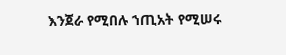እንጀራ የሚበሉ ኀጢአት የሚሠሩ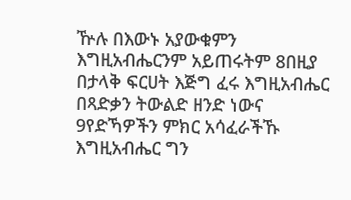ዅሉ በእውኑ አያውቁምን እግዚአብሔርንም አይጠሩትም 8በዚያ በታላቅ ፍርሀት እጅግ ፈሩ እግዚአብሔር በጻድቃን ትውልድ ዘንድ ነውና 9የድኻዎችን ምክር አሳፈራችኹ እግዚአብሔር ግን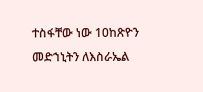ተስፋቸው ነው 10ከጽዮን መድኀኒትን ለእስራኤል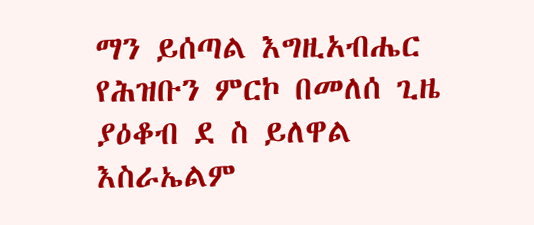ማን ይሰጣል እግዚአብሔር የሕዝቡን ምርኮ በመለሰ ጊዜ ያዕቆብ ደ ስ ይለዋል እስራኤልም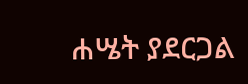ሐሤት ያደርጋል